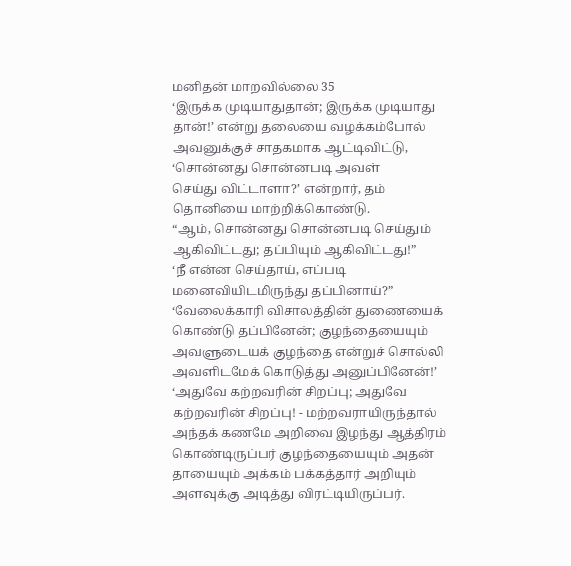மனிதன் மாறவில்லை 35
‘இருக்க முடியாதுதான்; இருக்க முடியாது தான்!’ என்று தலையை வழக்கம்போல் அவனுக்குச் சாதகமாக ஆட்டிவிட்டு, ‘சொன்னது சொன்னபடி அவள்
செய்து விட்டாளா?’ என்றார், தம் தொனியை மாற்றிக்கொண்டு.
“ஆம், சொன்னது சொன்னபடி செய்தும்
ஆகிவிட்டது; தப்பியும் ஆகிவிட்டது!”
‘நீ என்ன செய்தாய், எப்படி மனைவியிடமிருந்து தப்பினாய்?”
‘வேலைக்காரி விசாலத்தின் துணையைக் கொண்டு தப்பினேன்; குழந்தையையும் அவளுடையக் குழந்தை என்றுச் சொல்லி அவளிடமேக் கொடுத்து அனுப்பினேன்!’
‘அதுவே கற்றவரின் சிறப்பு; அதுவே கற்றவரின் சிறப்பு! - மற்றவராயிருந்தால் அந்தக் கணமே அறிவை இழந்து ஆத்திரம் கொண்டிருப்பர் குழந்தையையும் அதன் தாயையும் அக்கம் பக்கத்தார் அறியும் அளவுக்கு அடித்து விரட்டியிருப்பர்.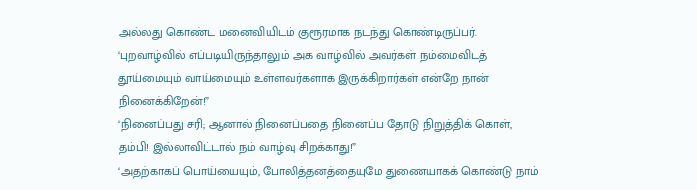அல்லது கொண்ட மனைவியிடம் குரூரமாக நடந்து கொண்டிருப்பர்.
‘புறவாழ்வில் எப்படியிருந்தாலும் அக வாழ்வில் அவர்கள் நம்மைவிடத் தூய்மையும் வாய்மையும் உள்ளவர்களாக இருக்கிறார்கள் என்றே நான் நினைக்கிறேன்!”
‘நினைப்பது சரி; ஆனால் நினைப்பதை நினைப்ப தோடு நிறுத்திக் கொள், தம்பி! இல்லாவிட்டால் நம் வாழ்வு சிறக்காது!”
‘அதற்காகப் பொய்யையும், போலித்தனத்தையுமே துணையாகக் கொண்டு நாம்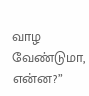வாழ வேண்டுமா, என்ன?”